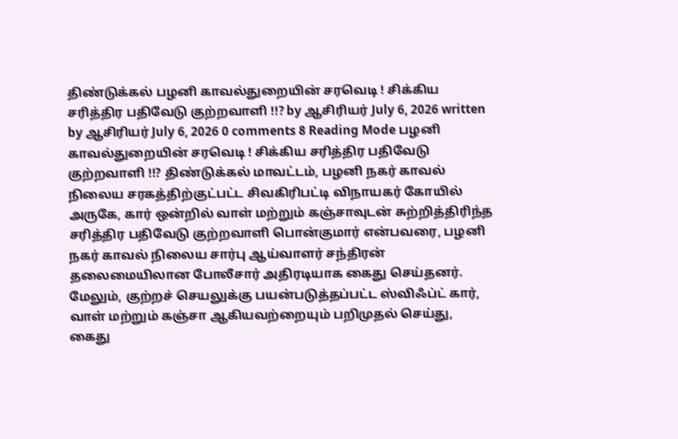திண்டுக்கல் பழனி காவல்துறையின் சரவெடி ! சிக்கிய சரித்திர பதிவேடு குற்றவாளி !!? by ஆசிரியர் July 6, 2026 written by ஆசிரியர் July 6, 2026 0 comments 8 Reading Mode பழனி காவல்துறையின் சரவெடி ! சிக்கிய சரித்திர பதிவேடு குற்றவாளி !!? திண்டுக்கல் மாவட்டம், பழனி நகர் காவல் நிலைய சரகத்திற்குட்பட்ட சிவகிரிபட்டி விநாயகர் கோயில் அருகே, கார் ஒன்றில் வாள் மற்றும் கஞ்சாவுடன் சுற்றித்திரிந்த சரித்திர பதிவேடு குற்றவாளி பொன்குமார் என்பவரை, பழனி நகர் காவல் நிலைய சார்பு ஆய்வாளர் சந்திரன் தலைமையிலான போலீசார் அதிரடியாக கைது செய்தனர். மேலும், குற்றச் செயலுக்கு பயன்படுத்தப்பட்ட ஸ்விஃப்ட் கார், வாள் மற்றும் கஞ்சா ஆகியவற்றையும் பறிமுதல் செய்து, கைது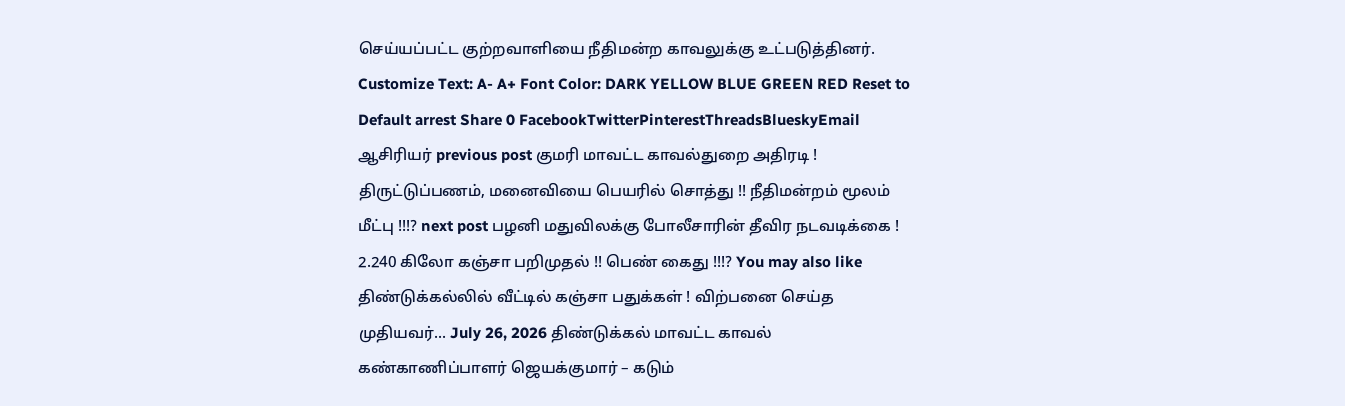செய்யப்பட்ட குற்றவாளியை நீதிமன்ற காவலுக்கு உட்படுத்தினர். Customize Text: A- A+ Font Color: DARK YELLOW BLUE GREEN RED Reset to Default arrest Share 0 FacebookTwitterPinterestThreadsBlueskyEmail ஆசிரியர் previous post குமரி மாவட்ட காவல்துறை அதிரடி ! திருட்டுப்பணம், மனைவியை பெயரில் சொத்து !! நீதிமன்றம் மூலம் மீட்பு !!!? next post பழனி மதுவிலக்கு போலீசாரின் தீவிர நடவடிக்கை ! 2.240 கிலோ கஞ்சா பறிமுதல் !! பெண் கைது !!!? You may also like திண்டுக்கல்லில் வீட்டில் கஞ்சா பதுக்கள் ! விற்பனை செய்த முதியவர்... July 26, 2026 திண்டுக்கல் மாவட்ட காவல் கண்காணிப்பாளர் ஜெயக்குமார் – கடும்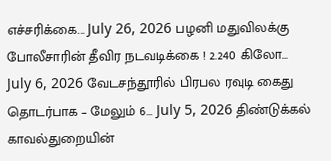எச்சரிக்கை... July 26, 2026 பழனி மதுவிலக்கு போலீசாரின் தீவிர நடவடிக்கை ! 2.240 கிலோ... July 6, 2026 வேடசந்தூரில் பிரபல ரவுடி கைது தொடர்பாக – மேலும் 6... July 5, 2026 திண்டுக்கல் காவல்துறையின்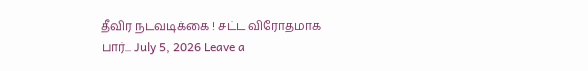தீவிர நடவடிக்கை ! சட்ட விரோதமாக பார்... July 5, 2026 Leave a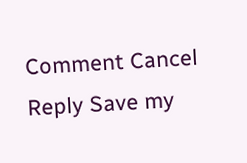Comment Cancel Reply Save my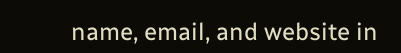name, email, and website in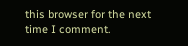this browser for the next time I comment.